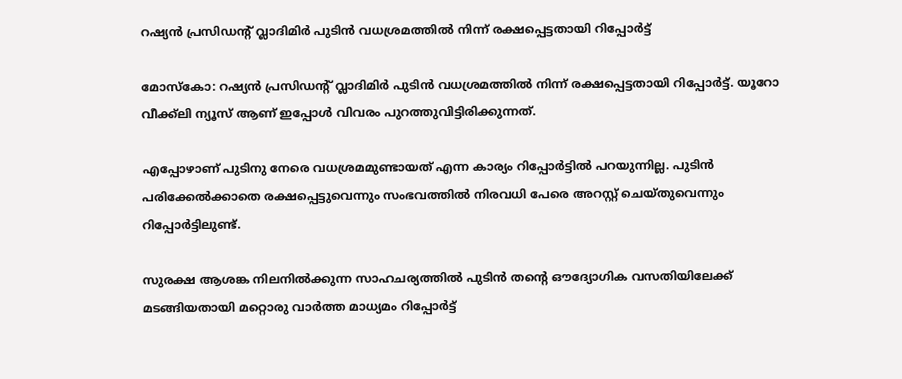റഷ്യന്‍ പ്രസിഡന്റ് വ്ലാദിമിര്‍ പുടിന്‍ വധശ്രമത്തില്‍ നിന്ന് രക്ഷപ്പെട്ടതായി റിപ്പോര്‍ട്ട്

മോസ്കോ: റഷ്യന്‍ പ്രസിഡന്റ് വ്ലാദിമിര്‍ പുടിന്‍ വധശ്രമത്തില്‍ നിന്ന് രക്ഷപ്പെട്ടതായി റിപ്പോര്‍ട്ട്. യൂറോ വീക്ക്‍ലി ന്യൂസ് ആണ് ഇപ്പോള്‍ വിവരം പുറത്തുവിട്ടിരിക്കുന്നത്.

എപ്പോഴാണ് പുടിനു നേരെ വധശ്രമമുണ്ടായത് എന്ന കാര്യം റിപ്പോര്‍ട്ടില്‍ പറയുന്നില്ല. പുടിന്‍ പരിക്കേല്‍ക്കാതെ രക്ഷപ്പെട്ടുവെന്നും സംഭവത്തില്‍ നിരവധി പേരെ അറസ്റ്റ് ചെയ്തുവെന്നും റിപ്പോര്‍ട്ടിലുണ്ട്.

സുരക്ഷ ആശങ്ക നിലനില്‍ക്കുന്ന സാഹചര്യത്തില്‍ പുടിന്‍ തന്റെ ഔദ്യോഗിക വസതിയിലേക്ക് മടങ്ങിയതായി മറ്റൊരു വാര്‍ത്ത മാധ്യമം റിപ്പോര്‍ട്ട്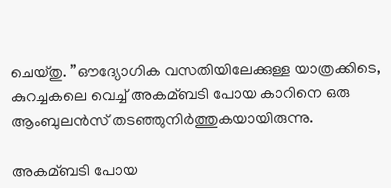ചെയ്തു. ”ഔദ്യോഗിക വസതിയിലേക്കുള്ള യാത്രക്കിടെ, കുറച്ചകലെ വെച്ച്‌ അകമ്ബടി പോയ കാറിനെ ഒരു ആംബുലന്‍സ് തടഞ്ഞുനിര്‍ത്തുകയായിരുന്നു.

അകമ്ബടി പോയ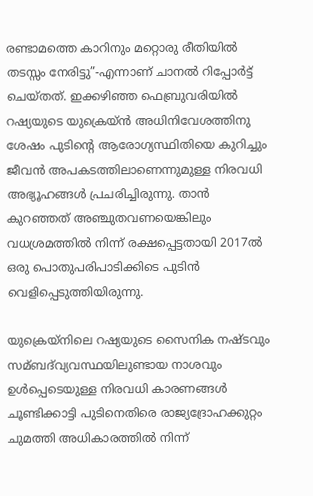രണ്ടാമത്തെ കാറിനും മറ്റൊരു രീതിയില്‍ തടസ്സം നേരിട്ടു”-എന്നാണ് ചാനല്‍ റിപ്പോര്‍ട്ട് ചെയ്തത്. ഇക്കഴിഞ്ഞ ഫെബ്രുവരിയില്‍ റഷ്യയുടെ യുക്രെയ്ന്‍ അധിനിവേശത്തിനു ശേഷം പുടിന്റെ ആരോഗ്യസ്ഥിതിയെ കുറിച്ചും ജീവന്‍ അപകടത്തിലാണെന്നുമുള്ള നിരവധി അഭ്യൂഹങ്ങള്‍ പ്രചരിച്ചിരുന്നു. താന്‍ കുറഞ്ഞത് അഞ്ചുതവണയെങ്കിലും വധശ്രമത്തില്‍ നിന്ന് രക്ഷപ്പെട്ടതായി 2017ല്‍ ഒരു പൊതുപരിപാടിക്കിടെ പുടിന്‍ വെളിപ്പെടുത്തിയിരുന്നു.

യുക്രെയ്‌നിലെ റഷ്യയുടെ സൈനിക നഷ്ടവും സമ്ബദ്‌വ്യവസ്ഥയിലുണ്ടായ നാശവും ഉള്‍പ്പെടെയുള്ള നിരവധി കാരണങ്ങള്‍ ചൂണ്ടിക്കാട്ടി പുടിനെതിരെ രാജ്യദ്രോഹക്കുറ്റം ചുമത്തി അധികാരത്തില്‍ നിന്ന്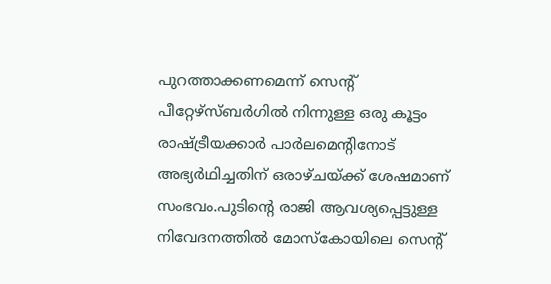പുറത്താക്കണമെന്ന് സെന്റ് പീറ്റേഴ്‌സ്ബര്‍ഗില്‍ നിന്നുള്ള ഒരു കൂട്ടം രാഷ്ട്രീയക്കാര്‍ പാര്‍ലമെന്റിനോട് അഭ്യര്‍ഥിച്ചതിന് ഒരാഴ്ചയ്ക്ക് ശേഷമാണ് സംഭവം.പുടിന്റെ രാജി ആവശ്യപ്പെട്ടുള്ള നിവേദനത്തില്‍ മോസ്കോയിലെ സെന്റ്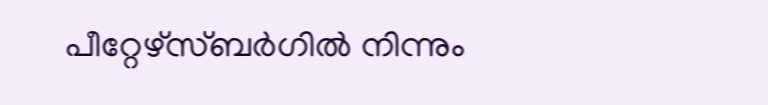പീറ്റേഴ്‌സ്ബര്‍ഗില്‍ നിന്നും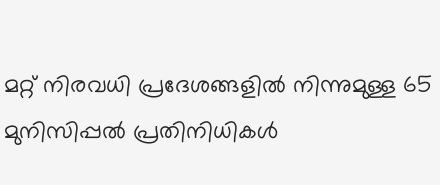മറ്റ് നിരവധി പ്രദേശങ്ങളില്‍ നിന്നുമുള്ള 65 മുനിസിപ്പല്‍ പ്രതിനിധികള്‍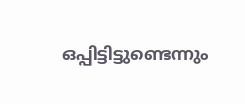ഒപ്പിട്ടിട്ടുണ്ടെന്നും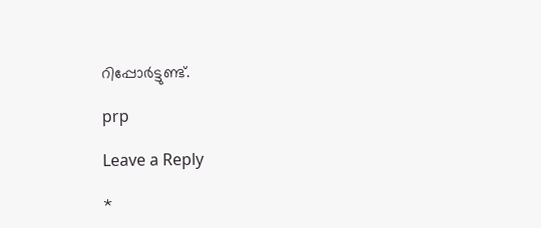റിപ്പോര്‍ട്ടുണ്ട്.

prp

Leave a Reply

*